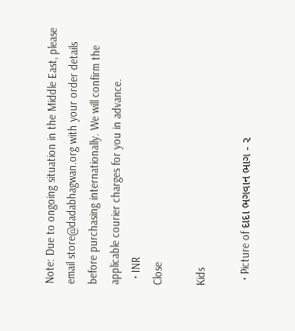Note: Due to ongoing situation in the Middle East, please email store@dadabhagwan.org with your order details before purchasing internationally. We will confirm the applicable courier charges for you in advance.
  • INR
Close

Kids

  • Picture of દાદા ભગવાન ભાગ - ૨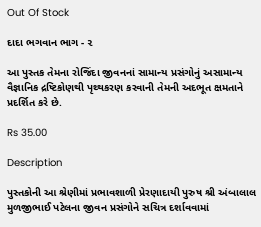Out Of Stock

દાદા ભગવાન ભાગ - ૨

આ પુસ્તક તેમના રોજિંદા જીવનનાં સામાન્ય પ્રસંગોનું અસામાન્ય વૈજ્ઞાનિક દ્રષ્ટિકોણથી પૃથ્થકરણ કરવાની તેમની અદભૂત ક્ષમતાને પ્રદર્શિત કરે છે.

Rs 35.00

Description

પુસ્તકોની આ શ્રેણીમાં પ્રભાવશાળી પ્રેરણાદાયી પુરુષ શ્રી અંબાલાલ મુળજીભાઈ પટેલના જીવન પ્રસંગોને સચિત્ર દર્શાવવામાં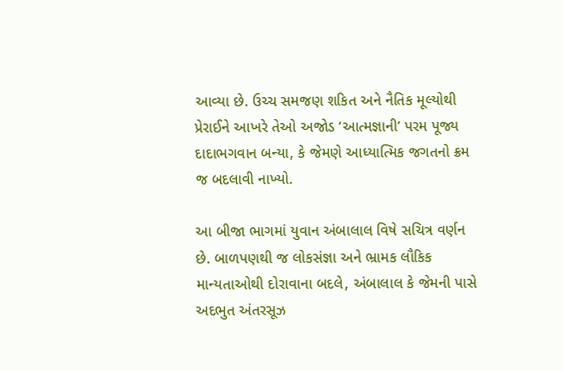આવ્યા છે. ઉચ્ચ સમજણ શકિત અને નૈતિક મૂલ્યોથી પ્રેરાઈને આખરે તેઓ અજોડ ‘આત્મજ્ઞાની’ પરમ પૂજ્ય દાદાભગવાન બન્યા, કે જેમણે આધ્યાત્મિક જગતનો ક્રમ જ બદલાવી નાખ્યો.

આ બીજા ભાગમાં યુવાન અંબાલાલ વિષે સચિત્ર વર્ણન છે. બાળપણથી જ લોકસંજ્ઞા અને ભ્રામક લૌકિક માન્યતાઓથી દોરાવાના બદલે, અંબાલાલ કે જેમની પાસે અદભુત અંતરસૂઝ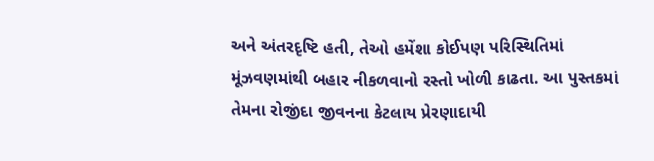અને અંતરદૃષ્ટિ હતી, તેઓ હમેંશા કોઈપણ પરિસ્થિતિમાં મૂંઝવણમાંથી બહાર નીકળવાનો રસ્તો ખોળી કાઢતા. આ પુસ્તકમાં તેમના રોજીંદા જીવનના કેટલાય પ્રેરણાદાયી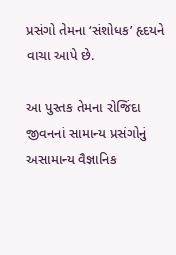પ્રસંગો તેમના ‘સંશોધક’ હૃદયને વાચા આપે છે.

આ પુસ્તક તેમના રોજિંદા જીવનનાં સામાન્ય પ્રસંગોનું અસામાન્ય વૈજ્ઞાનિક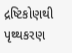દ્રષ્ટિકોણથી પૃથ્થકરણ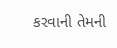કરવાની તેમની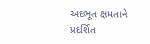અદભૂત ક્ષમતાને પ્રદર્શિત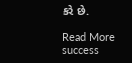કરે છે.

Read More
success